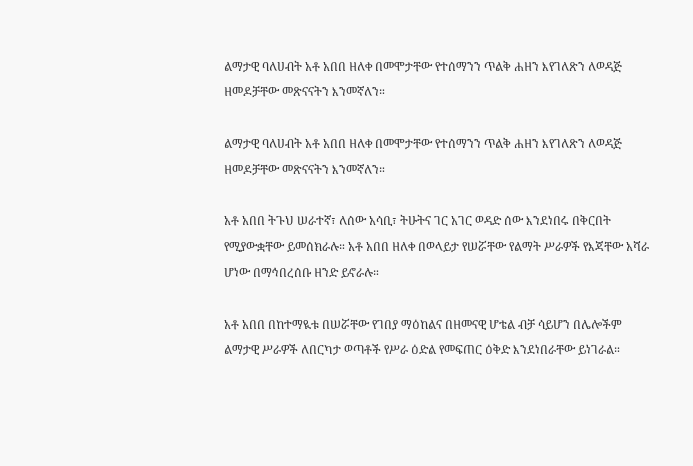ልማታዊ ባለሀብት አቶ አበበ ዘለቀ በመሞታቸው የተሰማንን ጥልቅ ሐዘን እየገለጽን ለወዳጅ ዘመዶቻቸው መጽናናትን እንመኛለን።

ልማታዊ ባለሀብት አቶ አበበ ዘለቀ በመሞታቸው የተሰማንን ጥልቅ ሐዘን እየገለጽን ለወዳጅ ዘመዶቻቸው መጽናናትን እንመኛለን።

አቶ አበበ ትጉህ ሠራተኛ፣ ለሰው አሳቢ፣ ትሁትና ገር አገር ወዳድ ሰው እንደነበሩ በቅርበት የሚያውቋቸው ይመሰክራሉ። አቶ አበበ ዘለቀ በወላይታ የሠሯቸው የልማት ሥራዎች የእጃቸው አሻራ ሆነው በማኅበረሰቡ ዘንድ ይኖራሉ።

አቶ አበበ በከተማዪቱ በሠሯቸው የገበያ ማዕከልና በዘመናዊ ሆቴል ብቻ ሳይሆን በሌሎችም ልማታዊ ሥራዎች ለበርካታ ወጣቶች የሥራ ዕድል የመፍጠር ዕቅድ እንደነበራቸው ይነገራል።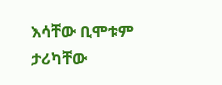እሳቸው ቢሞቱም ታሪካቸው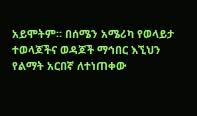አይሞትም። በሰሜን አሜሪካ የወላይታ ተወላጆችና ወዳጆች ማኅበር እኚህን የልማት አርበኛ ለተነጠቀው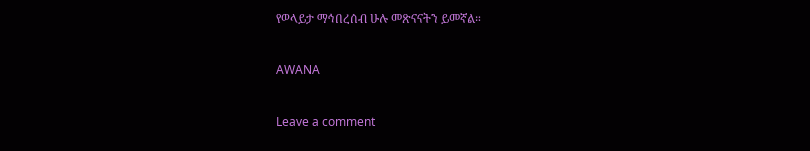የወላይታ ማኅበረሰብ ሁሉ መጽናናትን ይመኛል።

AWANA

Leave a comment